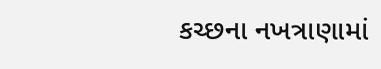કચ્છના નખત્રાણામાં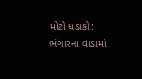મોટો ધડાકો: ભંગારના વાડામાં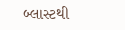બ્લાસ્ટથી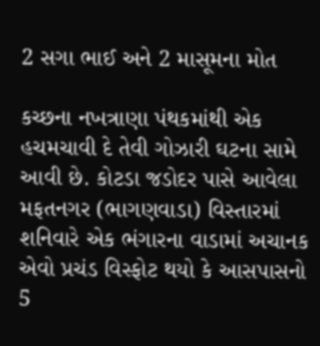2 સગા ભાઈ અને 2 માસૂમના મોત

કચ્છના નખત્રાણા પંથકમાંથી એક હચમચાવી દે તેવી ગોઝારી ઘટના સામે આવી છે. કોટડા જડોદર પાસે આવેલા મફતનગર (ભાગણવાડા) વિસ્તારમાં શનિવારે એક ભંગારના વાડામાં અચાનક એવો પ્રચંડ વિસ્ફોટ થયો કે આસપાસનો 5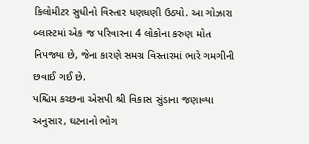કિલોમીટર સુધીનો વિસ્તાર ધણધણી ઉઠ્યો. આ ગોઝારા બ્લાસ્ટમાં એક જ પરિવારના 4 લોકોના કરુણ મોત નિપજ્યા છે, જેના કારણે સમગ્ર વિસ્તારમાં ભારે ગમગીની છવાઈ ગઈ છે.
પશ્ચિમ કચ્છના એસપી શ્રી વિકાસ સુંડાના જણાવ્યા અનુસાર, ઘટનાનો ભોગ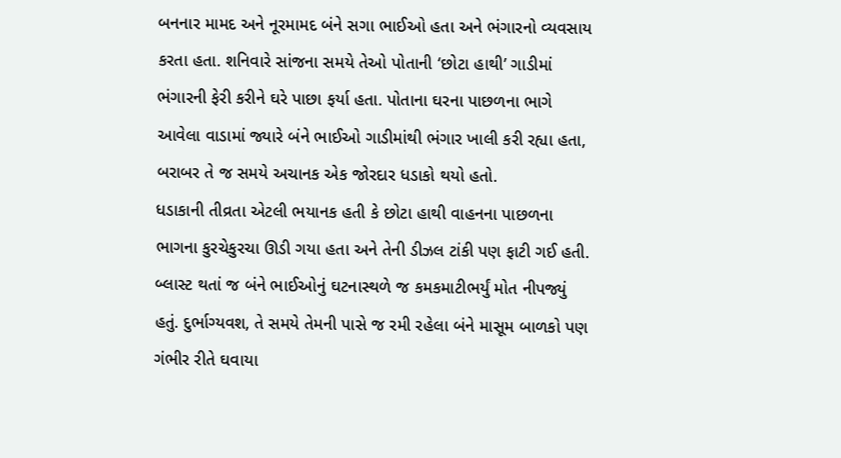બનનાર મામદ અને નૂરમામદ બંને સગા ભાઈઓ હતા અને ભંગારનો વ્યવસાય કરતા હતા. શનિવારે સાંજના સમયે તેઓ પોતાની ‘છોટા હાથી’ ગાડીમાં ભંગારની ફેરી કરીને ઘરે પાછા ફર્યા હતા. પોતાના ઘરના પાછળના ભાગે આવેલા વાડામાં જ્યારે બંને ભાઈઓ ગાડીમાંથી ભંગાર ખાલી કરી રહ્યા હતા, બરાબર તે જ સમયે અચાનક એક જોરદાર ધડાકો થયો હતો.
ધડાકાની તીવ્રતા એટલી ભયાનક હતી કે છોટા હાથી વાહનના પાછળના ભાગના કુરચેકુરચા ઊડી ગયા હતા અને તેની ડીઝલ ટાંકી પણ ફાટી ગઈ હતી. બ્લાસ્ટ થતાં જ બંને ભાઈઓનું ઘટનાસ્થળે જ કમકમાટીભર્યું મોત નીપજ્યું હતું. દુર્ભાગ્યવશ, તે સમયે તેમની પાસે જ રમી રહેલા બંને માસૂમ બાળકો પણ ગંભીર રીતે ઘવાયા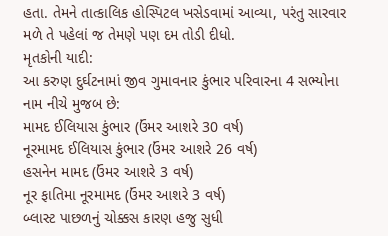હતા. તેમને તાત્કાલિક હોસ્પિટલ ખસેડવામાં આવ્યા, પરંતુ સારવાર મળે તે પહેલાં જ તેમણે પણ દમ તોડી દીધો.
મૃતકોની યાદી:
આ કરુણ દુર્ઘટનામાં જીવ ગુમાવનાર કુંભાર પરિવારના 4 સભ્યોના નામ નીચે મુજબ છે:
મામદ ઈલિયાસ કુંભાર (ઉંમર આશરે 30 વર્ષ)
નૂરમામદ ઈલિયાસ કુંભાર (ઉંમર આશરે 26 વર્ષ)
હસનેન મામદ (ઉંમર આશરે 3 વર્ષ)
નૂર ફાતિમા નૂરમામદ (ઉંમર આશરે 3 વર્ષ)
બ્લાસ્ટ પાછળનું ચોક્કસ કારણ હજુ સુધી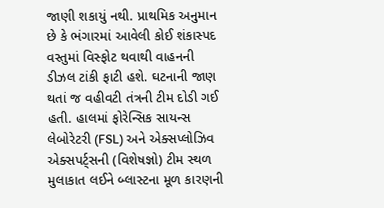જાણી શકાયું નથી. પ્રાથમિક અનુમાન છે કે ભંગારમાં આવેલી કોઈ શંકાસ્પદ વસ્તુમાં વિસ્ફોટ થવાથી વાહનની ડીઝલ ટાંકી ફાટી હશે. ઘટનાની જાણ થતાં જ વહીવટી તંત્રની ટીમ દોડી ગઈ હતી. હાલમાં ફોરેન્સિક સાયન્સ લેબોરેટરી (FSL) અને એક્સપ્લોઝિવ એક્સપર્ટ્સની (વિશેષજ્ઞો) ટીમ સ્થળ મુલાકાત લઈને બ્લાસ્ટના મૂળ કારણની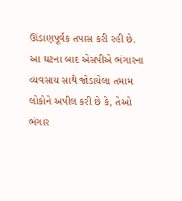ઊંડાણપૂર્વક તપાસ કરી રહી છે.
આ ઘટના બાદ એસપીએ ભંગારના વ્યવસાય સાથે જોડાયેલા તમામ લોકોને અપીલ કરી છે કે, તેઓ ભંગાર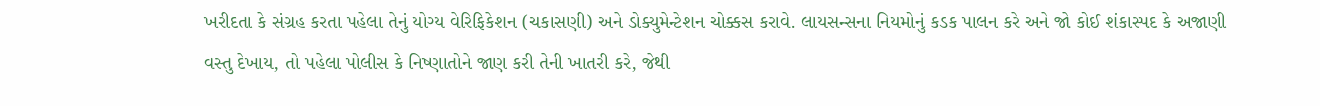ખરીદતા કે સંગ્રહ કરતા પહેલા તેનું યોગ્ય વેરિફિકેશન (ચકાસણી) અને ડોક્યુમેન્ટેશન ચોક્કસ કરાવે. લાયસન્સના નિયમોનું કડક પાલન કરે અને જો કોઈ શંકાસ્પદ કે અજાણી વસ્તુ દેખાય, તો પહેલા પોલીસ કે નિષ્ણાતોને જાણ કરી તેની ખાતરી કરે, જેથી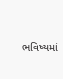ભવિષ્યમાં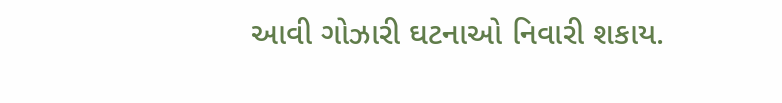આવી ગોઝારી ઘટનાઓ નિવારી શકાય.